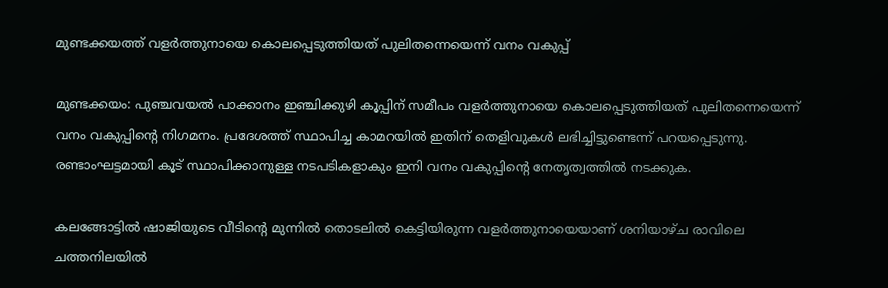മുണ്ടക്കയത്ത് വളർത്തുനായെ കൊലപ്പെടുത്തിയത് പുലിതന്നെയെന്ന് വനം വകുപ്പ്

മുണ്ടക്കയം: പുഞ്ചവയൽ പാക്കാനം ഇഞ്ചിക്കുഴി കൂപ്പിന് സമീപം വളർത്തുനായെ കൊലപ്പെടുത്തിയത് പുലിതന്നെയെന്ന് വനം വകുപ്പിന്‍റെ നിഗമനം. പ്രദേശത്ത് സ്ഥാപിച്ച കാമറയിൽ ഇതിന് തെളിവുകൾ ലഭിച്ചിട്ടുണ്ടെന്ന് പറയപ്പെടുന്നു. രണ്ടാംഘട്ടമായി കൂട് സ്ഥാപിക്കാനുള്ള നടപടികളാകും ഇനി വനം വകുപ്പിന്‍റെ നേതൃത്വത്തിൽ നടക്കുക.

കലങ്ങോട്ടിൽ ഷാജിയുടെ വീടിന്‍റെ മുന്നിൽ തൊടലിൽ കെട്ടിയിരുന്ന വളർത്തുനായെയാണ് ശനിയാഴ്ച രാവിലെ ചത്തനിലയിൽ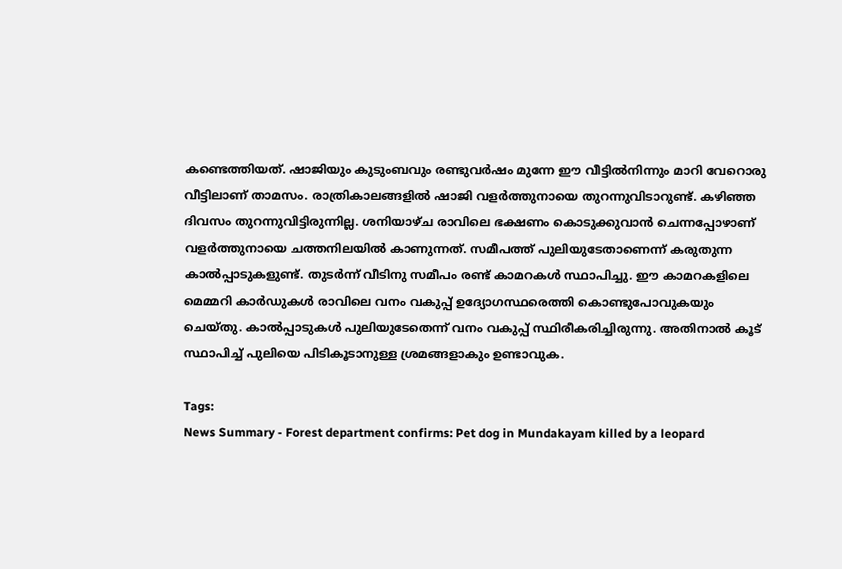കണ്ടെത്തിയത്. ഷാജിയും കുടുംബവും രണ്ടുവർഷം മുന്നേ ഈ വീട്ടിൽനിന്നും മാറി വേറൊരു വീട്ടിലാണ് താമസം. രാത്രികാലങ്ങളിൽ ഷാജി വളർത്തുനായെ തുറന്നുവിടാറുണ്ട്. കഴിഞ്ഞ ദിവസം തുറന്നുവിട്ടിരുന്നില്ല. ശനിയാഴ്ച രാവിലെ ഭക്ഷണം കൊടുക്കുവാൻ ചെന്നപ്പോഴാണ് വളർത്തുനായെ ചത്തനിലയിൽ കാണുന്നത്. സമീപത്ത് പുലിയുടേതാണെന്ന് കരുതുന്ന കാൽപ്പാടുകളുണ്ട്. തുടർന്ന് വീടിനു സമീപം രണ്ട് കാമറകൾ സ്ഥാപിച്ചു. ഈ കാമറകളിലെ മെമ്മറി കാർഡുകൾ രാവിലെ വനം വകുപ്പ് ഉദ്യോഗസ്ഥരെത്തി കൊണ്ടുപോവുകയും ചെയ്തു. കാൽപ്പാടുകൾ പുലിയുടേതെന്ന് വനം വകുപ്പ് സ്ഥിരീകരിച്ചിരുന്നു. അതിനാൽ കൂട് സ്ഥാപിച്ച് പുലിയെ പിടികൂടാനുള്ള ശ്രമങ്ങളാകും ഉണ്ടാവുക.

Tags:
News Summary - Forest department confirms: Pet dog in Mundakayam killed by a leopard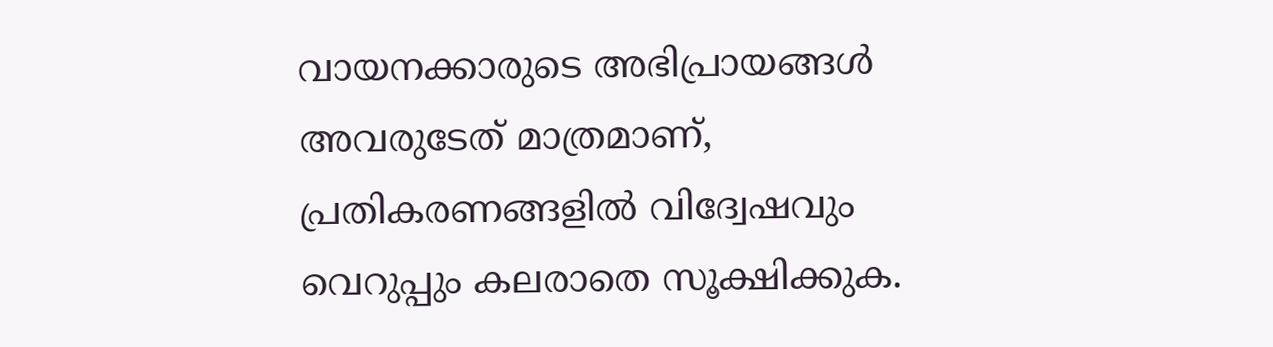വായനക്കാരുടെ അഭിപ്രായങ്ങള്‍ അവരുടേത് മാത്രമാണ്, പ്രതികരണങ്ങളിൽ വിദ്വേഷവും വെറുപ്പും കലരാതെ സൂക്ഷിക്കുക.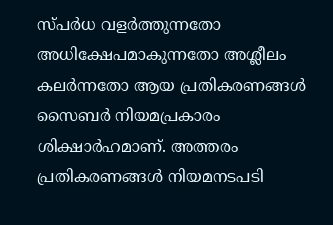സ്പർധ വളർത്തുന്നതോ അധിക്ഷേപമാകുന്നതോ അശ്ലീലം കലർന്നതോ ആയ പ്രതികരണങ്ങൾ സൈബർ നിയമപ്രകാരം ശിക്ഷാർഹമാണ്. അത്തരം പ്രതികരണങ്ങൾ നിയമനടപടി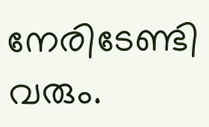നേരിടേണ്ടി വരും.